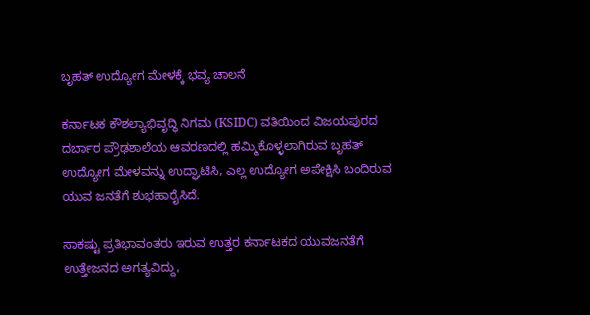ಬೃಹತ್ ಉದ್ಯೋಗ ಮೇಳಕ್ಕೆ ಭವ್ಯ ಚಾಲನೆ

ಕರ್ನಾಟಕ ಕೌಶಲ್ಯಾಭಿವೃದ್ಧಿ ನಿಗಮ (KSIDC) ವತಿಯಿಂದ ವಿಜಯಪುರದ ದರ್ಬಾರ ಪ್ರೌಢಶಾಲೆಯ ಆವರಣದಲ್ಲಿ ಹಮ್ಮಿಕೊಳ್ಳಲಾಗಿರುವ ಬೃಹತ್ ಉದ್ಯೋಗ ಮೇಳವನ್ನು ಉದ್ಘಾಟಿಸಿ, ಎಲ್ಲ ಉದ್ಯೋಗ ಅಪೇಕ್ಷಿಸಿ ಬಂದಿರುವ ಯುವ ಜನತೆಗೆ ಶುಭಹಾರೈಸಿದೆ.

ಸಾಕಷ್ಟು ಪ್ರತಿಭಾವಂತರು ಇರುವ ಉತ್ತರ ಕರ್ನಾಟಕದ ಯುವಜನತೆಗೆ ಉತ್ತೇಜನದ ಅಗತ್ಯವಿದ್ದು,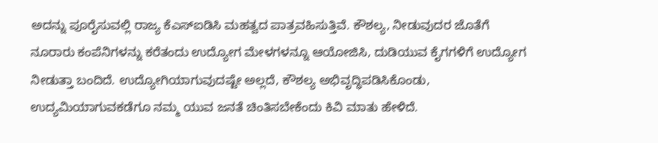ಅದನ್ನು ಪೂರೈಸುವಲ್ಲಿ ರಾಜ್ಯ ಕೆಎಸ್ಐಡಿಸಿ ಮಹತ್ವದ ಪಾತ್ರವಹಿಸುತ್ತಿವೆ. ಕೌಶಲ್ಯ, ನೀಡುವುದರ ಜೊತೆಗೆ ನೂರಾರು ಕಂಪೆನಿಗಳನ್ನು ಕರೆತಂದು ಉದ್ಯೋಗ ಮೇಳಗಳನ್ನೂ ಆಯೋಜಿಸಿ, ದುಡಿಯುವ ಕೈಗಗಳಿಗೆ ಉದ್ಯೋಗ ನೀಡುತ್ತಾ ಬಂದಿದೆ. ಉದ್ಯೋಗಿಯಾಗುವುದಷ್ಟೇ ಅಲ್ಲದೆ, ಕೌಶಲ್ಯ ಅಭಿವೃದ್ಧಿಪಡಿಸಿಕೊಂಡು, ಉದ್ಯಮಿಯಾಗುವಕಡೆಗೂ ನಮ್ಮ ಯುವ ಜನತೆ ಚಿಂತಿಸಬೇಕೆಂದು ಕಿವಿ ಮಾತು ಹೇಳಿದೆ.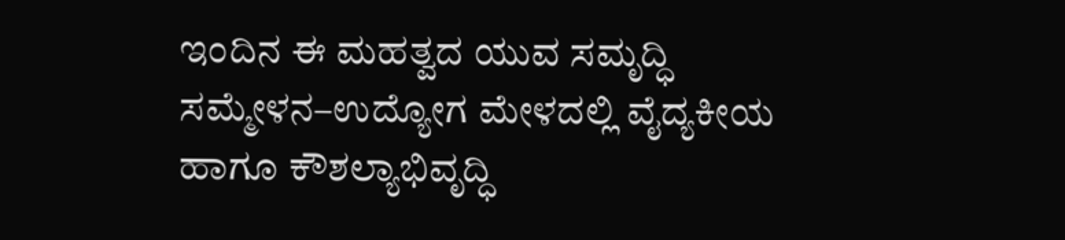ಇಂದಿನ ಈ ಮಹತ್ವದ ಯುವ ಸಮೃದ್ಧಿ ಸಮ್ಮೇಳನ–ಉದ್ಯೋಗ ಮೇಳದಲ್ಲಿ ವೈದ್ಯಕೀಯ ಹಾಗೂ ಕೌಶಲ್ಯಾಭಿವೃದ್ಧಿ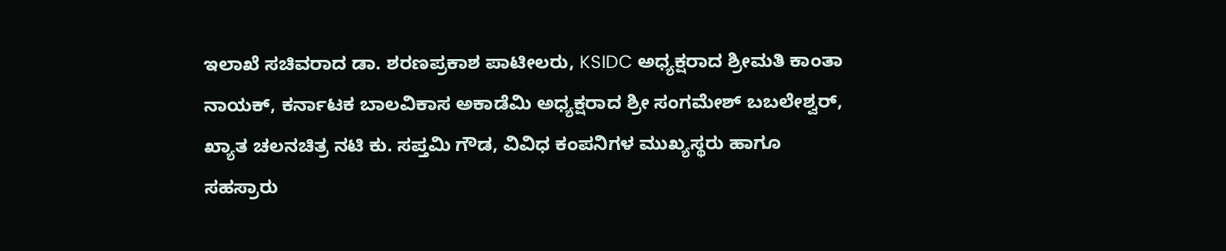ಇಲಾಖೆ ಸಚಿವರಾದ ಡಾ. ಶರಣಪ್ರಕಾಶ ಪಾಟೀಲರು, KSIDC ಅಧ್ಯಕ್ಷರಾದ ಶ್ರೀಮತಿ ಕಾಂತಾ ನಾಯಕ್, ಕರ್ನಾಟಕ ಬಾಲವಿಕಾಸ ಅಕಾಡೆಮಿ ಅಧ್ಯಕ್ಷರಾದ ಶ್ರೀ ಸಂಗಮೇಶ್ ಬಬಲೇಶ್ವರ್, ಖ್ಯಾತ ಚಲನಚಿತ್ರ ನಟಿ ಕು. ಸಪ್ತಮಿ ಗೌಡ, ವಿವಿಧ ಕಂಪನಿಗಳ ಮುಖ್ಯಸ್ಥರು ಹಾಗೂ ಸಹಸ್ರಾರು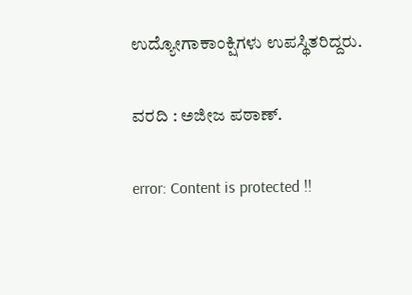ಉದ್ಯೋಗಾಕಾಂಕ್ಷಿಗಳು ಉಪಸ್ಥಿತರಿದ್ದರು.

ವರದಿ : ಅಜೀಜ ಪಠಾಣ್.

error: Content is protected !!